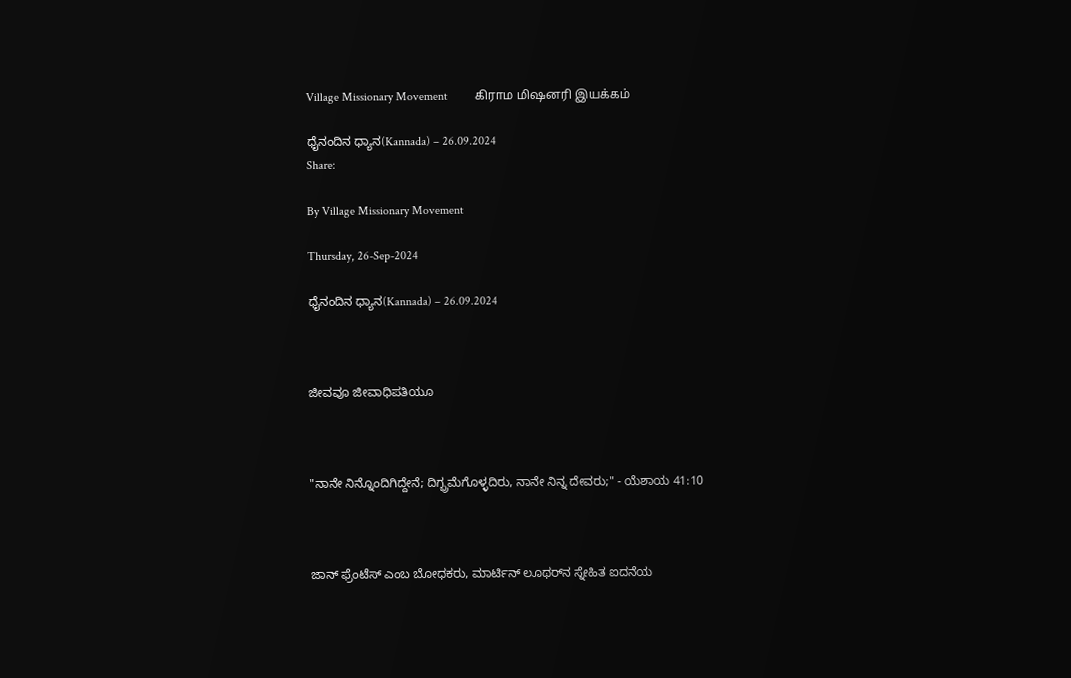Village Missionary Movement         கிராம மிஷனரி இயக்கம்

ಧೈನಂದಿನ ಧ್ಯಾನ(Kannada) – 26.09.2024
Share:

By Village Missionary Movement

Thursday, 26-Sep-2024

ಧೈನಂದಿನ ಧ್ಯಾನ(Kannada) – 26.09.2024



ಜೀವವೂ ಜೀವಾಧಿಪತಿಯೂ



"ನಾನೇ ನಿನ್ನೊಂದಿಗಿದ್ದೇನೆ; ದಿಗ್ಭ್ರಮೆಗೊಳ್ಳದಿರು, ನಾನೇ ನಿನ್ನ ದೇವರು;" - ಯೆಶಾಯ 41:10



ಜಾನ್ ಫ್ರೆಂಟೆಸ್ ಎಂಬ ಬೋಧಕರು, ಮಾರ್ಟಿನ್ ಲೂಥರ್‌ನ ಸ್ನೇಹಿತ ಐದನೆಯ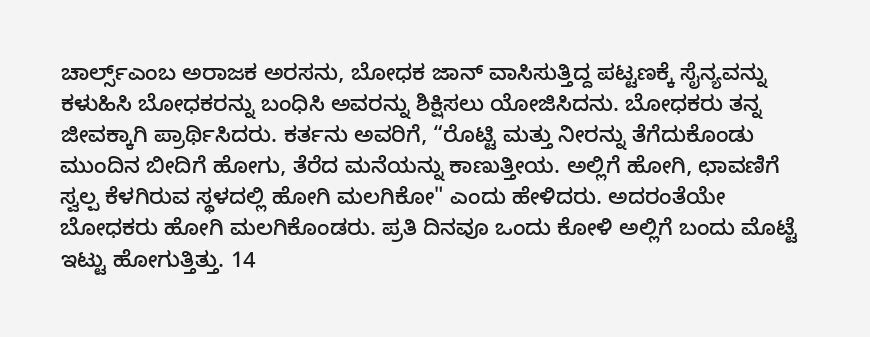ಚಾರ್ಲ್ಸ್ಎಂಬ ಅರಾಜಕ ಅರಸನು, ಬೋಧಕ ಜಾನ್ ವಾಸಿಸುತ್ತಿದ್ದ ಪಟ್ಟಣಕ್ಕೆ ಸೈನ್ಯವನ್ನು ಕಳುಹಿಸಿ ಬೋಧಕರನ್ನು ಬಂಧಿಸಿ ಅವರನ್ನು ಶಿಕ್ಷಿಸಲು ಯೋಜಿಸಿದನು. ಬೋಧಕರು ತನ್ನ ಜೀವಕ್ಕಾಗಿ ಪ್ರಾರ್ಥಿಸಿದರು. ಕರ್ತನು ಅವರಿಗೆ, “ರೊಟ್ಟಿ ಮತ್ತು ನೀರನ್ನು ತೆಗೆದುಕೊಂಡು ಮುಂದಿನ ಬೀದಿಗೆ ಹೋಗು, ತೆರೆದ ಮನೆಯನ್ನು ಕಾಣುತ್ತೀಯ. ಅಲ್ಲಿಗೆ ಹೋಗಿ, ಛಾವಣಿಗೆ ಸ್ವಲ್ಪ ಕೆಳಗಿರುವ ಸ್ಥಳದಲ್ಲಿ ಹೋಗಿ ಮಲಗಿಕೋ" ಎಂದು ಹೇಳಿದರು. ಅದರಂತೆಯೇ ಬೋಧಕರು ಹೋಗಿ ಮಲಗಿಕೊಂಡರು. ಪ್ರತಿ ದಿನವೂ ಒಂದು ಕೋಳಿ ಅಲ್ಲಿಗೆ ಬಂದು ಮೊಟ್ಟೆ ಇಟ್ಟು ಹೋಗುತ್ತಿತ್ತು. 14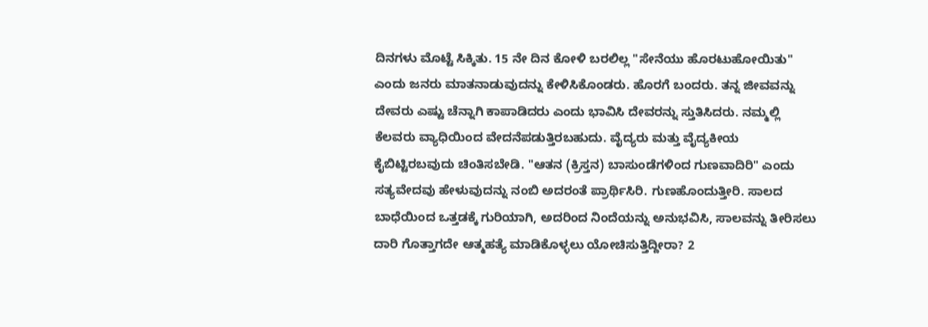ದಿನಗಳು ಮೊಟ್ಟೆ ಸಿಕ್ಕಿತು. 15 ನೇ ದಿನ ಕೋಳಿ ಬರಲಿಲ್ಲ "ಸೇನೆಯು ಹೊರಟುಹೋಯಿತು" ಎಂದು ಜನರು ಮಾತನಾಡುವುದನ್ನು ಕೇಳಿಸಿಕೊಂಡರು. ಹೊರಗೆ ಬಂದರು. ತನ್ನ ಜೀವವನ್ನು ದೇವರು ಎಷ್ಟು ಚೆನ್ನಾಗಿ ಕಾಪಾಡಿದರು ಎಂದು ಭಾವಿಸಿ ದೇವರನ್ನು ಸ್ತುತಿಸಿದರು. ನಮ್ಮಲ್ಲಿ ಕೆಲವರು ವ್ಯಾಧಿಯಿಂದ ವೇದನೆಪಡುತ್ತಿರಬಹುದು. ವೈದ್ಯರು ಮತ್ತು ವೈದ್ಯಕೀಯ ಕೈಬಿಟ್ಟಿರಬವುದು ಚಿಂತಿಸಬೇಡಿ. "ಆತನ (ಕ್ರಿಸ್ತನ) ಬಾಸುಂಡೆಗಳಿಂದ ಗುಣವಾದಿರಿ" ಎಂದು ಸತ್ಯವೇದವು ಹೇಳುವುದನ್ನು ನಂಬಿ ಅದರಂತೆ ಪ್ರಾರ್ಥಿಸಿರಿ. ಗುಣಹೊಂದುತ್ತೀರಿ. ಸಾಲದ ಬಾಧೆಯಿಂದ ಒತ್ತಡಕ್ಕೆ ಗುರಿಯಾಗಿ, ಅದರಿಂದ ನಿಂದೆಯನ್ನು ಅನುಭವಿಸಿ, ಸಾಲವನ್ನು ತೀರಿಸಲು ದಾರಿ ಗೊತ್ತಾಗದೇ ಆತ್ಮಹತ್ಯೆ ಮಾಡಿಕೊಳ್ಳಲು ಯೋಚಿಸುತ್ತಿದ್ದೀರಾ? 2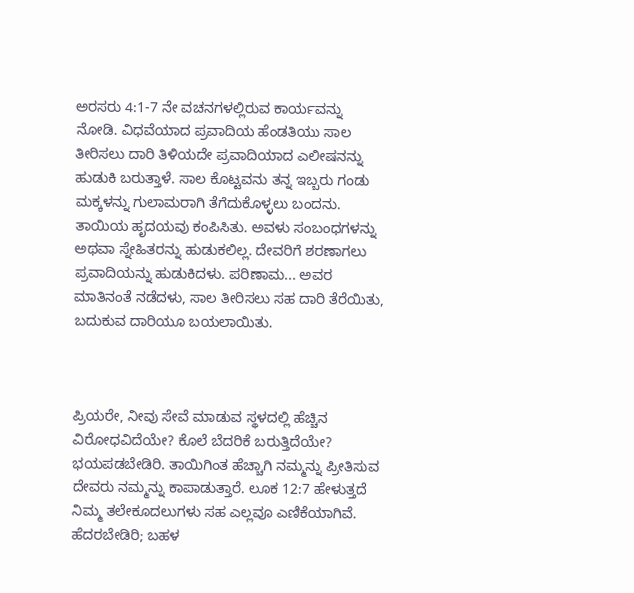ಅರಸರು 4:1-7 ನೇ ವಚನಗಳಲ್ಲಿರುವ ಕಾರ್ಯವನ್ನು ನೋಡಿ. ವಿಧವೆಯಾದ ಪ್ರವಾದಿಯ ಹೆಂಡತಿಯು ಸಾಲ ತೀರಿಸಲು ದಾರಿ ತಿಳಿಯದೇ ಪ್ರವಾದಿಯಾದ ಎಲೀಷನನ್ನು ಹುಡುಕಿ ಬರುತ್ತಾಳೆ. ಸಾಲ ಕೊಟ್ಟವನು ತನ್ನ ಇಬ್ಬರು ಗಂಡು ಮಕ್ಕಳನ್ನು ಗುಲಾಮರಾಗಿ ತೆಗೆದುಕೊಳ್ಳಲು ಬಂದನು. ತಾಯಿಯ ಹೃದಯವು ಕಂಪಿಸಿತು. ಅವಳು ಸಂಬಂಧಗಳನ್ನು ಅಥವಾ ಸ್ನೇಹಿತರನ್ನು ಹುಡುಕಲಿಲ್ಲ. ದೇವರಿಗೆ ಶರಣಾಗಲು ಪ್ರವಾದಿಯನ್ನು ಹುಡುಕಿದಳು. ಪರಿಣಾಮ... ಅವರ ಮಾತಿನಂತೆ ನಡೆದಳು, ಸಾಲ ತೀರಿಸಲು ಸಹ ದಾರಿ ತೆರೆಯಿತು, ಬದುಕುವ ದಾರಿಯೂ ಬಯಲಾಯಿತು.



ಪ್ರಿಯರೇ, ನೀವು ಸೇವೆ ಮಾಡುವ ಸ್ಥಳದಲ್ಲಿ ಹೆಚ್ಚಿನ ವಿರೋಧವಿದೆಯೇ? ಕೊಲೆ ಬೆದರಿಕೆ ಬರುತ್ತಿದೆಯೇ? ಭಯಪಡಬೇಡಿರಿ. ತಾಯಿಗಿಂತ ಹೆಚ್ಚಾಗಿ ನಮ್ಮನ್ನು ಪ್ರೀತಿಸುವ ದೇವರು ನಮ್ಮನ್ನು ಕಾಪಾಡುತ್ತಾರೆ. ಲೂಕ 12:7 ಹೇಳುತ್ತದೆ ನಿಮ್ಮ ತಲೇಕೂದಲುಗಳು ಸಹ ಎಲ್ಲವೂ ಎಣಿಕೆಯಾಗಿವೆ. ಹೆದರಬೇಡಿರಿ; ಬಹಳ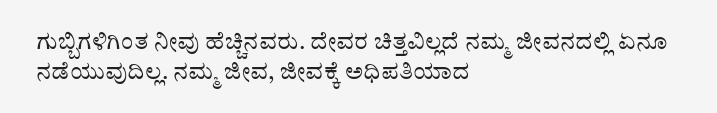ಗುಬ್ಬಿಗಳಿಗಿಂತ ನೀವು ಹೆಚ್ಚಿನವರು. ದೇವರ ಚಿತ್ತವಿಲ್ಲದೆ ನಮ್ಮ ಜೀವನದಲ್ಲಿ ಏನೂ ನಡೆಯುವುದಿಲ್ಲ. ನಮ್ಮ ಜೀವ, ಜೀವಕ್ಕೆ ಅಧಿಪತಿಯಾದ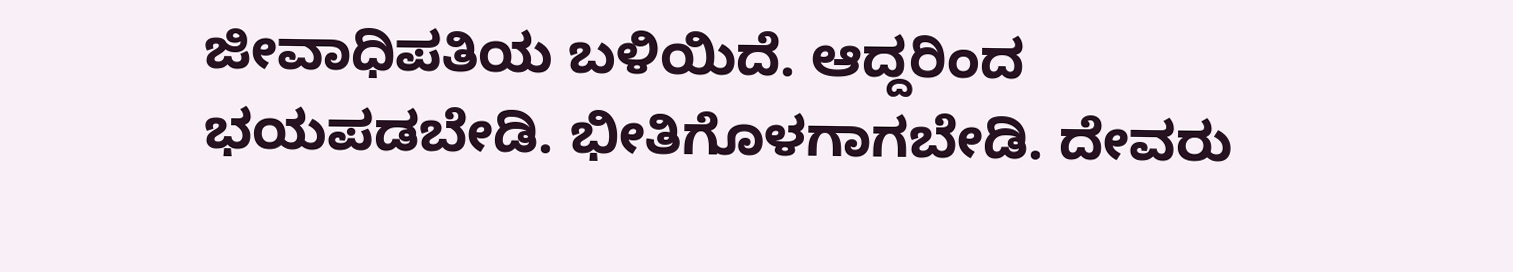ಜೀವಾಧಿಪತಿಯ ಬಳಿಯಿದೆ. ಆದ್ದರಿಂದ ಭಯಪಡಬೇಡಿ. ಭೀತಿಗೊಳಗಾಗಬೇಡಿ. ದೇವರು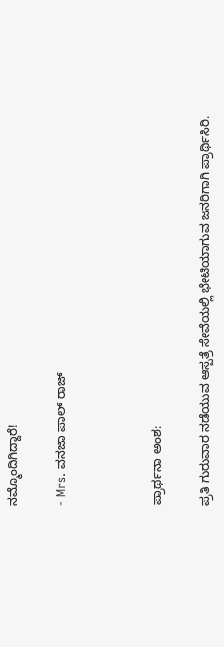ನಮ್ಮೊಂದಿಗಿದ್ದಾರೆ!

- Mrs. ವನಜಾ ಪಾಲ್ ರಾಜ್



ಪ್ರಾರ್ಥನಾ ಅಂಶ:

ಪ್ರತಿ ಗುರುವಾರ ನಡೆಯುವ ಆಸ್ಪತ್ರೆ ಸೇವೆಯಲ್ಲಿ ಭೇಟಿಯಾಗುವ ಜನರಿಗಾಗಿ ಪ್ರಾರ್ಥಿಸಿರಿ.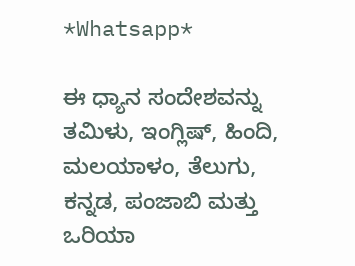*Whatsapp*

ಈ ಧ್ಯಾನ ಸಂದೇಶವನ್ನು ತಮಿಳು, ಇಂಗ್ಲಿಷ್, ಹಿಂದಿ, ಮಲಯಾಳಂ, ತೆಲುಗು, ಕನ್ನಡ, ಪಂಜಾಬಿ ಮತ್ತು ಒರಿಯಾ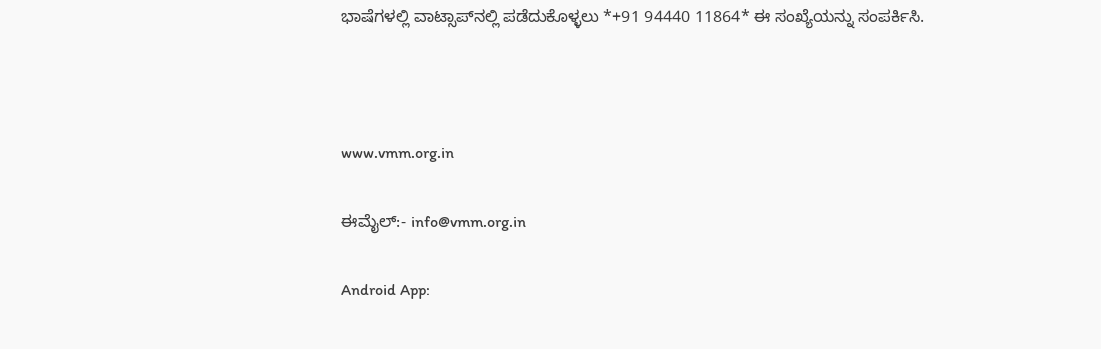ಭಾಷೆಗಳಲ್ಲಿ ವಾಟ್ಸಾಪ್‌ನಲ್ಲಿ ಪಡೆದುಕೊಳ್ಳಲು *+91 94440 11864* ಈ ಸಂಖ್ಯೆಯನ್ನು ಸಂಪರ್ಕಿಸಿ.



www.vmm.org.in

ಈಮೈಲ್:- info@vmm.org.in

Android App: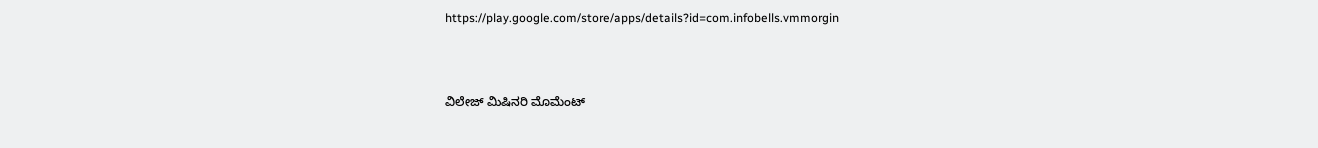https://play.google.com/store/apps/details?id=com.infobells.vmmorgin



ವಿಲೇಜ್ ಮಿಷಿನರಿ ಮೊಮೆಂಟ್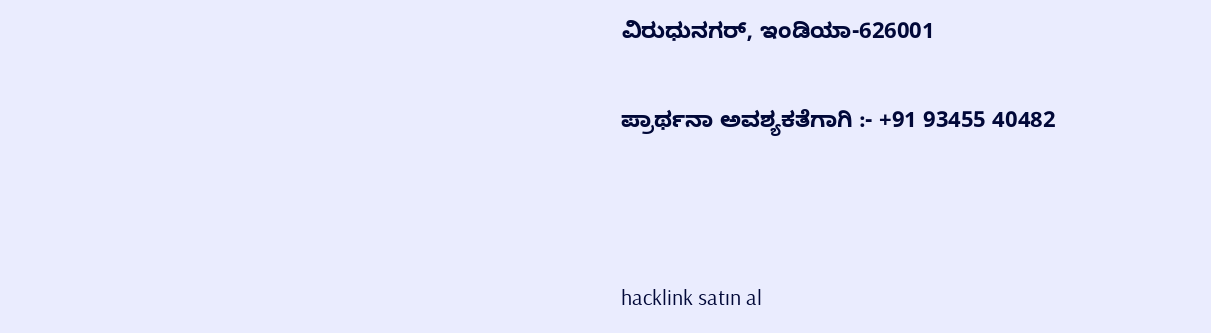ವಿರುಧುನಗರ್, ಇಂಡಿಯಾ-626001

ಪ್ರಾರ್ಥನಾ ಅವಶ್ಯಕತೆಗಾಗಿ :- +91 93455 40482



hacklink satın al